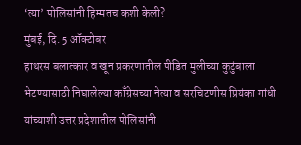‘त्या’ पोलिसांनी हिम्मतच कशी केली?
मुंबई, दि. 5 ऑक्टोबर
हाथरस बलात्कार व खून प्रकरणातील पीडित मुलीच्या कुटुंबाला भेटण्यासाठी निघालेल्या काँग्रेसच्या नेत्या व सरचिटणीस प्रियंका गांधी यांच्याशी उत्तर प्रदेशातील पोलिसांनी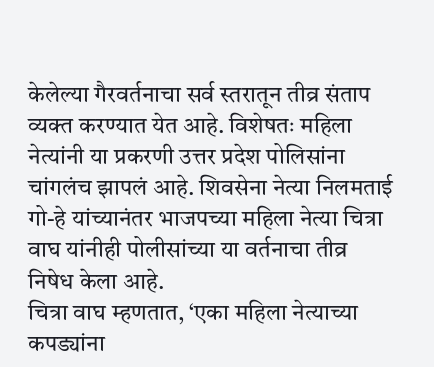केलेल्या गैरवर्तनाचा सर्व स्तरातून तीव्र संताप व्यक्त करण्यात येत आहे. विशेषतः महिला नेत्यांनी या प्रकरणी उत्तर प्रदेश पोलिसांना चांगलंच झापलं आहे. शिवसेना नेत्या निलमताई गो-हे यांच्यानंतर भाजपच्या महिला नेत्या चित्रा वाघ यांनीही पोलीसांच्या या वर्तनाचा तीव्र निषेध केला आहे.
चित्रा वाघ म्हणतात, ‘एका महिला नेत्याच्या कपड्यांना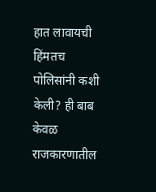हात लावायची हिंमतच पोलिसांनी कशी केली? ही बाब केवळ राजकारणातील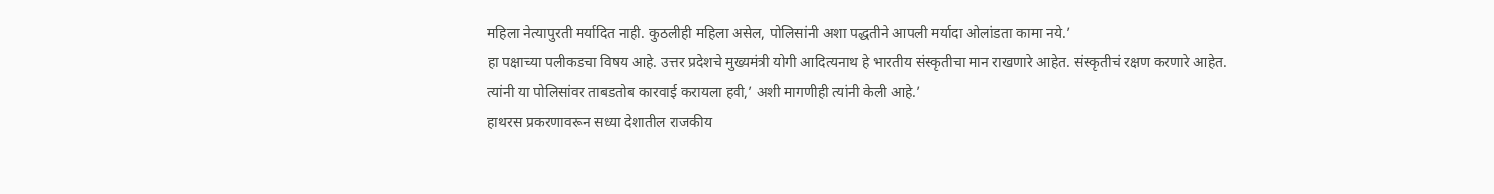महिला नेत्यापुरती मर्यादित नाही. कुठलीही महिला असेल, पोलिसांनी अशा पद्धतीने आपली मर्यादा ओलांडता कामा नये.’
हा पक्षाच्या पलीकडचा विषय आहे. उत्तर प्रदेशचे मुख्यमंत्री योगी आदित्यनाथ हे भारतीय संस्कृतीचा मान राखणारे आहेत. संस्कृतीचं रक्षण करणारे आहेत. त्यांनी या पोलिसांवर ताबडतोब कारवाई करायला हवी,’ अशी मागणीही त्यांनी केली आहे.’
हाथरस प्रकरणावरून सध्या देशातील राजकीय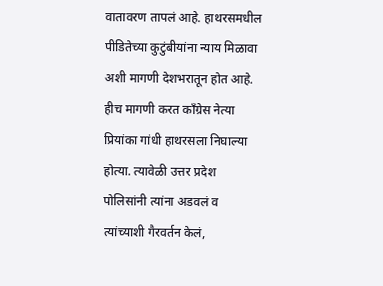वातावरण तापलं आहे. हाथरसमधील पीडितेच्या कुटुंबीयांना न्याय मिळावा अशी मागणी देशभरातून होत आहे. हीच मागणी करत काँग्रेस नेत्या प्रियांका गांधी हाथरसला निघाल्या होत्या. त्यावेळी उत्तर प्रदेश पोलिसांनी त्यांना अडवलं व त्यांच्याशी गैरवर्तन केलं,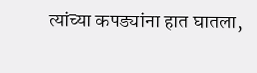त्यांच्या कपड्यांना हात घातला,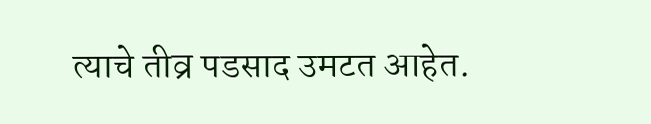त्याचे तीव्र पडसाद उमटत आहेत.